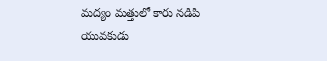మద్యం మత్తులో కారు నడిపి యువకుడు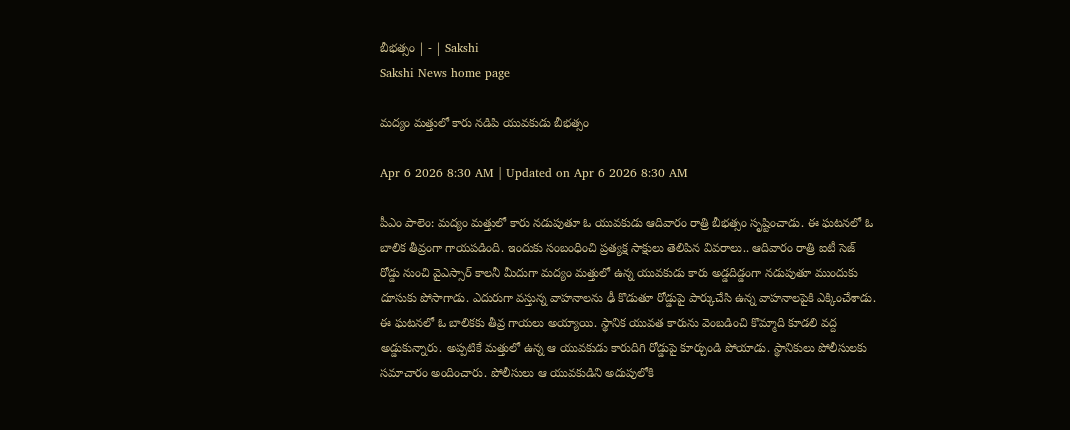బీభత్సం | - | Sakshi
Sakshi News home page

మద్యం మత్తులో కారు నడిపి యువకుడు బీభత్సం

Apr 6 2026 8:30 AM | Updated on Apr 6 2026 8:30 AM

పీఎం పాలెం: మద్యం మత్తులో కారు నడుపుతూ ఓ యువకుడు ఆదివారం రాత్రి బీభత్సం సృష్టించాడు. ఈ ఘటనలో ఓ బాలిక తీవ్రంగా గాయపడింది. ఇందుకు సంబంధించి ప్రత్యక్ష సాక్షులు తెలిపిన వివరాలు.. ఆదివారం రాత్రి ఐటీ సెజ్‌ రోడ్డు నుంచి వైఎస్సార్‌ కాలనీ మీదుగా మద్యం మత్తులో ఉన్న యువకుడు కారు అడ్డదిడ్డంగా నడుపుతూ ముందుకు దూసుకు పోసాగాడు. ఎదురుగా వస్తున్న వాహనాలను ఢీ కొడుతూ రోడ్డుపై పార్కుచేసి ఉన్న వాహనాలపైకి ఎక్కించేశాడు. ఈ ఘటనలో ఓ బాలికకు తీవ్ర గాయలు అయ్యాయి. స్థానిక యువత కారును వెంబడించి కొమ్మాది కూడలి వద్ద అడ్డుకున్నారు. అప్పటికే మత్తులో ఉన్న ఆ యువకుడు కారుదిగి రోడ్డుపై కూర్చుండి పోయాడు. స్థానికులు పోలీసులకు సమాచారం అందించారు. పోలీసులు ఆ యువకుడిని అదుపులోకి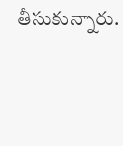తీసుకున్నారు.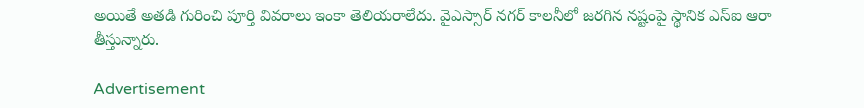అయితే అతడి గురించి పూర్తి వివరాలు ఇంకా తెలియరాలేదు. వైఎస్సార్‌ నగర్‌ కాలనీలో జరగిన నష్టంపై స్థానిక ఎస్‌ఐ ఆరా తీస్తున్నారు.

Advertisement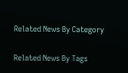Related News By Category

Related News By Tags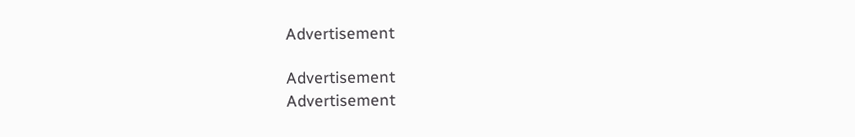Advertisement

Advertisement
Advertisement